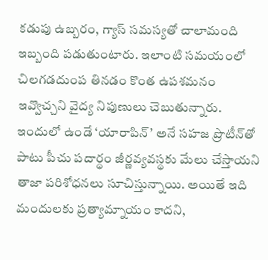కడుపు ఉబ్బరం, గ్యాస్‌ సమస్యతో చాలామంది ఇబ్బంది పడుతుంటారు. ఇలాంటి సమయంలో చిలగడదుంప తినడం కొంత ఉపశమనం ఇవ్వొచ్చని వైద్య నిపుణులు చెబుతున్నారు. ఇందులో ఉండే ‘యారాపిన్‌’ అనే సహజ ప్రొటీన్‌తో పాటు పీచు పదార్థం జీర్ణవ్యవస్థకు మేలు చేస్తాయని తాజా పరిశోధనలు సూచిస్తున్నాయి. అయితే ఇది మందులకు ప్రత్యామ్నాయం కాదని,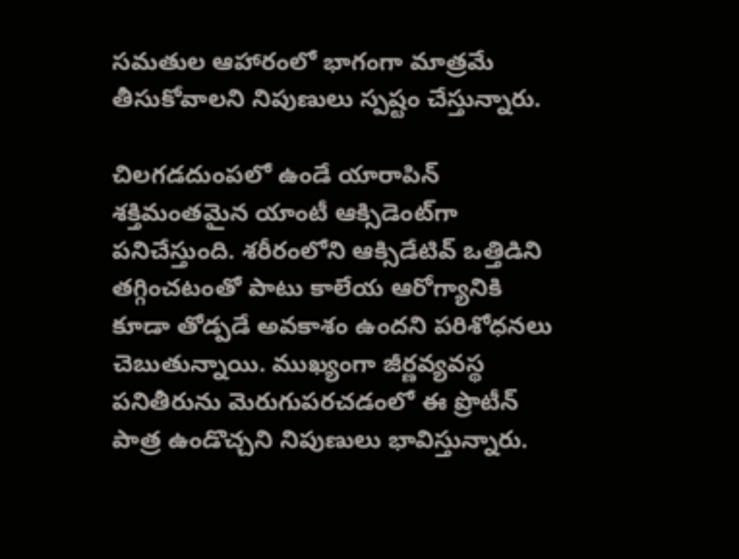సమతుల ఆహారంలో భాగంగా మాత్రమే తీసుకోవాలని నిపుణులు స్పష్టం చేస్తున్నారు.

చిలగడదుంపలో ఉండే యారాపిన్‌ శక్తిమంతమైన యాంటీ ఆక్సిడెంట్‌గా పనిచేస్తుంది. శరీరంలోని ఆక్సిడేటివ్‌ ఒత్తిడిని తగ్గించటంతో పాటు కాలేయ ఆరోగ్యానికి కూడా తోడ్పడే అవకాశం ఉందని పరిశోధనలు చెబుతున్నాయి. ముఖ్యంగా జీర్ణవ్యవస్థ పనితీరును మెరుగుపరచడంలో ఈ ప్రొటీన్‌ పాత్ర ఉండొచ్చని నిపుణులు భావిస్తున్నారు.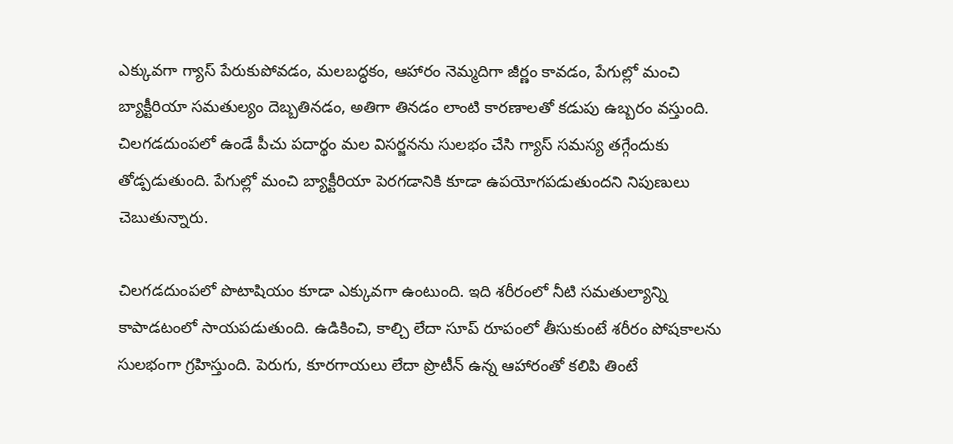ఎక్కువగా గ్యాస్‌ పేరుకుపోవడం, మలబద్ధకం, ఆహారం నెమ్మదిగా జీర్ణం కావడం, పేగుల్లో మంచి బ్యాక్టీరియా సమతుల్యం దెబ్బతినడం, అతిగా తినడం లాంటి కారణాలతో కడుపు ఉబ్బరం వస్తుంది. చిలగడదుంపలో ఉండే పీచు పదార్థం మల విసర్జనను సులభం చేసి గ్యాస్‌ సమస్య తగ్గేందుకు తోడ్పడుతుంది. పేగుల్లో మంచి బ్యాక్టీరియా పెరగడానికి కూడా ఉపయోగపడుతుందని నిపుణులు చెబుతున్నారు.

చిలగడదుంపలో పొటాషియం కూడా ఎక్కువగా ఉంటుంది. ఇది శరీరంలో నీటి సమతుల్యాన్ని కాపాడటంలో సాయపడుతుంది. ఉడికించి, కాల్చి లేదా సూప్‌ రూపంలో తీసుకుంటే శరీరం పోషకాలను సులభంగా గ్రహిస్తుంది. పెరుగు, కూరగాయలు లేదా ప్రొటీన్‌ ఉన్న ఆహారంతో కలిపి తింటే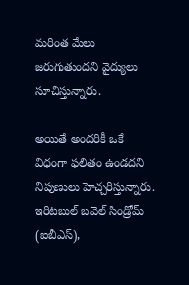మరింత మేలు జరుగుతుందని వైద్యులు సూచిస్తున్నారు.

అయితే అందరికీ ఒకే విధంగా ఫలితం ఉండదని నిపుణులు హెచ్చరిస్తున్నారు. ఇరిటబుల్‌ బవెల్‌ సిండ్రోమ్‌ (ఐబీఎస్‌),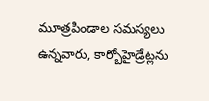మూత్రపిండాల సమస్యలు ఉన్నవారు, కార్బోహైడ్రేట్లను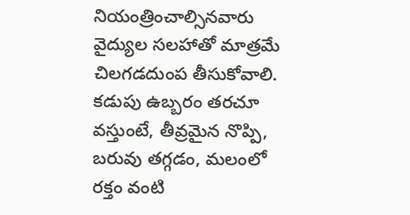నియంత్రించాల్సినవారు వైద్యుల సలహాతో మాత్రమే చిలగడదుంప తీసుకోవాలి. కడుపు ఉబ్బరం తరచూ వస్తుంటే, తీవ్రమైన నొప్పి, బరువు తగ్గడం, మలంలో రక్తం వంటి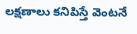లక్షణాలు కనిపిస్తే వెంటనే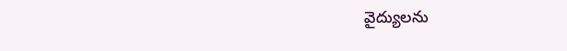వైద్యులను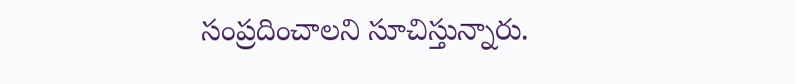సంప్రదించాలని సూచిస్తున్నారు.